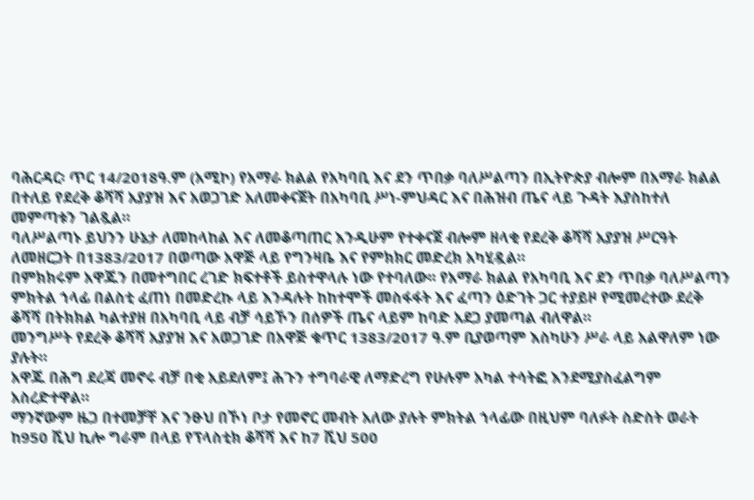ባሕርዳር፡ ጥር 14/2018ዓ.ም (አሚኮ) የአማራ ክልል የአካባቢ እና ደን ጥበቃ ባለሥልጣን በኢትዮጵያ ብሎም በአማራ ክልል በተለይ የደረቅ ቆሻሻ አያያዝ እና አወጋገድ አለመቀናጀት በአካባቢ ሥነ-ምህዳር እና በሕዝብ ጤና ላይ ጉዳት እያስከተለ መምጣቱን ገልጿል።
ባለሥልጣኑ ይህንን ሁኔታ ለመከላከል እና ለመቆጣጠር እንዲሁም የተቀናጀ ብሎም ዘላቂ የደረቅ ቆሻሻ አያያዝ ሥርዓት ለመዘርጋት በ1383/2017 በወጣው አዋጅ ላይ የግንዛቤ እና የምክክር መድረክ አካሂዷል።
በምክክሩም አዋጁን በመተግበር ረገድ ክፍተቶች ይስተዋላሉ ነው የተባለው፡፡ የአማራ ክልል የአካባቢ እና ደን ጥበቃ ባለሥልጣን ምክትል ኀላፊ በልስቲ ፈጠነ በመድረኩ ላይ እንዳሉት ከከተሞች መስፋፋት እና ፈጣን ዕድገት ጋር ተያይዞ የሚመረተው ደረቅ ቆሻሻ በትክክል ካልተያዘ በአካባቢ ላይ ብቻ ሳይኾን በሰዎች ጤና ላይም ከባድ አደጋ ያመጣል ብለዋል።
መንግሥት የደረቅ ቆሻሻ አያያዝ እና አወጋገድ በአዋጅ ቁጥር 1383/2017 ዓ.ም ቢያወጣም እስካሁን ሥራ ላይ አልዋለም ነው ያሉት።
አዋጁ በሕግ ደረጃ መኖሩ ብቻ በቂ አይደለም፤ ሕጉን ተግባራዊ ለማድረግ የሁሉም አካል ተሳትፎ እንደሚያስፈልግም አስረድተዋል።
ማንኛውም ዜጋ በተመቻቸ እና ንፁህ በኾነ ቦታ የመኖር መብት አለው ያሉት ምክትል ኀላፊው በዚህም ባለፉት ስድስት ወራት ከ950 ሺህ ኪሎ ግራም በላይ የፕላስቲክ ቆሻሻ እና ከ7 ሺህ 500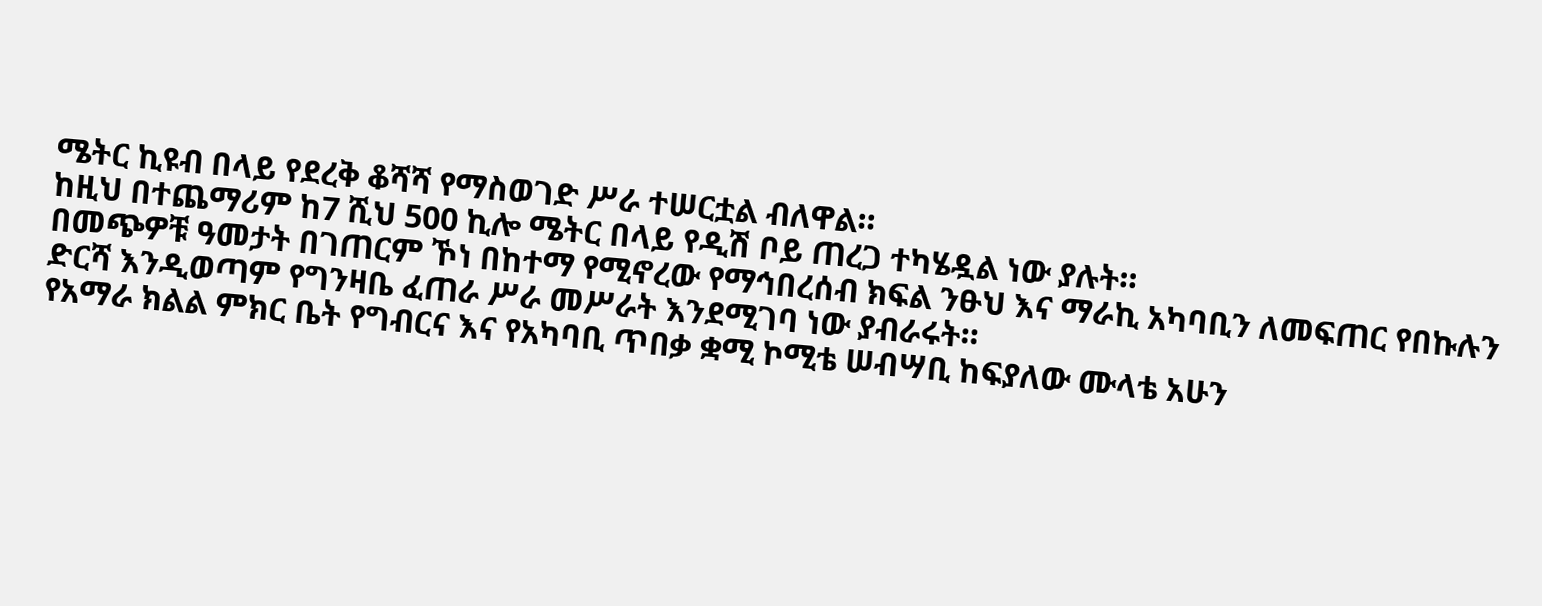ሜትር ኪዩብ በላይ የደረቅ ቆሻሻ የማስወገድ ሥራ ተሠርቷል ብለዋል።
ከዚህ በተጨማሪም ከ7 ሺህ 500 ኪሎ ሜትር በላይ የዲሽ ቦይ ጠረጋ ተካሄዷል ነው ያሉት።
በመጭዎቹ ዓመታት በገጠርም ኾነ በከተማ የሚኖረው የማኅበረሰብ ክፍል ንፁህ እና ማራኪ አካባቢን ለመፍጠር የበኩሉን ድርሻ እንዲወጣም የግንዛቤ ፈጠራ ሥራ መሥራት እንደሚገባ ነው ያብራሩት።
የአማራ ክልል ምክር ቤት የግብርና እና የአካባቢ ጥበቃ ቋሚ ኮሚቴ ሠብሣቢ ከፍያለው ሙላቴ አሁን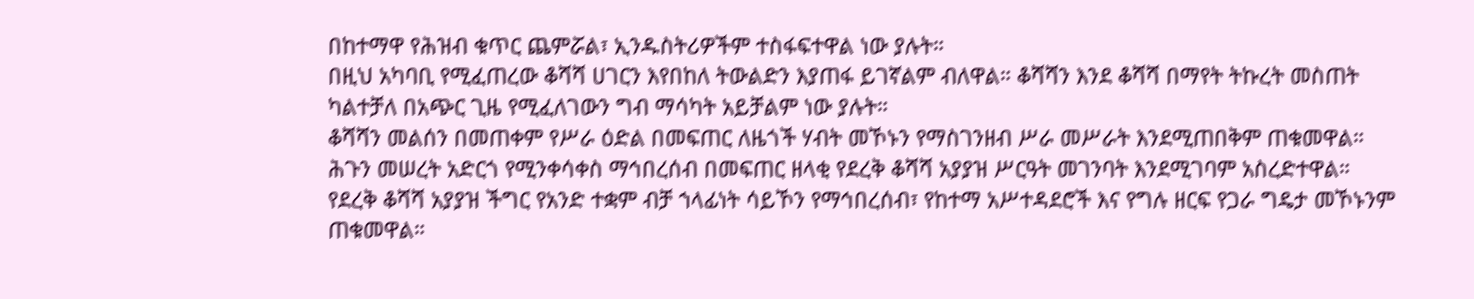በከተማዋ የሕዝብ ቁጥር ጨምሯል፣ ኢንዱስትሪዎችም ተስፋፍተዋል ነው ያሉት።
በዚህ አካባቢ የሚፈጠረው ቆሻሻ ሀገርን እየበከለ ትውልድን እያጠፋ ይገኛልም ብለዋል። ቆሻሻን እንደ ቆሻሻ በማየት ትኩረት መስጠት ካልተቻለ በአጭር ጊዜ የሚፈለገውን ግብ ማሳካት አይቻልም ነው ያሉት።
ቆሻሻን መልሰን በመጠቀም የሥራ ዕድል በመፍጠር ለዜጎች ሃብት መኾኑን የማስገንዘብ ሥራ መሥራት እንደሚጠበቅም ጠቁመዋል።
ሕጉን መሠረት አድርጎ የሚንቀሳቀስ ማኅበረሰብ በመፍጠር ዘላቂ የደረቅ ቆሻሻ አያያዝ ሥርዓት መገንባት እንደሚገባም አስረድተዋል።
የደረቅ ቆሻሻ አያያዝ ችግር የአንድ ተቋም ብቻ ኀላፊነት ሳይኾን የማኅበረሰብ፣ የከተማ አሥተዳደሮች እና የግሉ ዘርፍ የጋራ ግዴታ መኾኑንም ጠቁመዋል።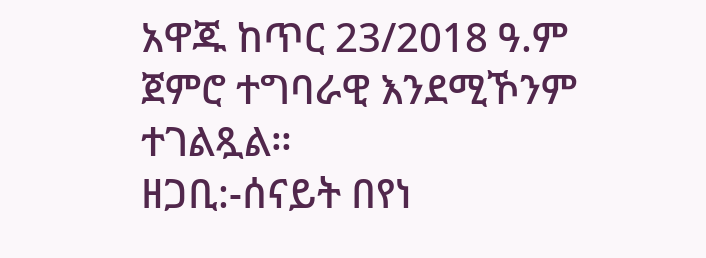አዋጁ ከጥር 23/2018 ዓ.ም ጀምሮ ተግባራዊ እንደሚኾንም ተገልጿል።
ዘጋቢ:-ሰናይት በየነ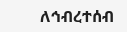ለኅብረተሰብ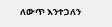ለውጥ እንተጋለን